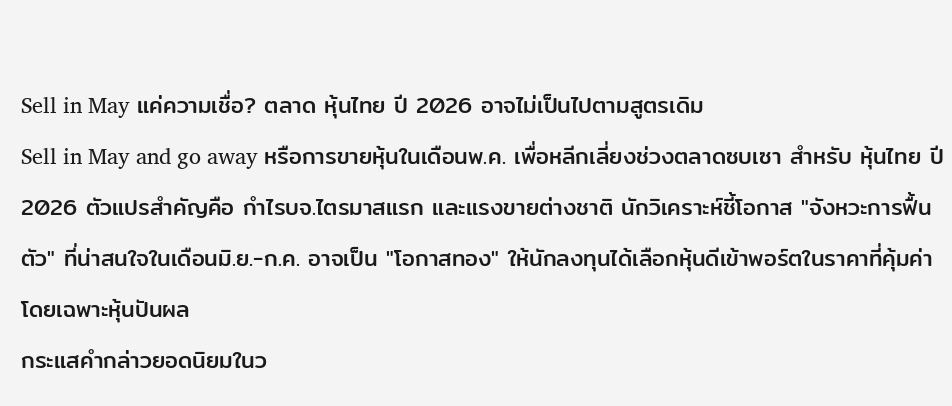Sell in May แค่ความเชื่อ? ตลาด หุ้นไทย ปี 2026 อาจไม่เป็นไปตามสูตรเดิม
Sell in May and go away หรือการขายหุ้นในเดือนพ.ค. เพื่อหลีกเลี่ยงช่วงตลาดซบเซา สำหรับ หุ้นไทย ปี 2026 ตัวแปรสำคัญคือ กำไรบจ.ไตรมาสแรก และแรงขายต่างชาติ นักวิเคราะห์ชี้โอกาส "จังหวะการฟื้นตัว" ที่น่าสนใจในเดือนมิ.ย.-ก.ค. อาจเป็น "โอกาสทอง" ให้นักลงทุนได้เลือกหุ้นดีเข้าพอร์ตในราคาที่คุ้มค่า โดยเฉพาะหุ้นปันผล
กระแสคำกล่าวยอดนิยมในว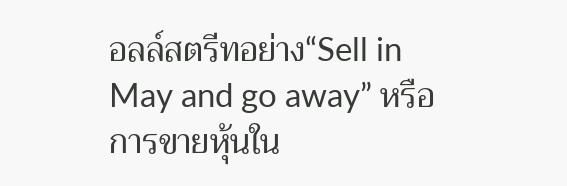อลล์สตรีทอย่าง“Sell in May and go away” หรือ การขายหุ้นใน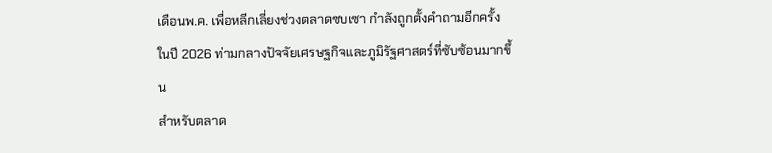เดือนพ.ค. เพื่อหลีกเลี่ยงช่วงตลาดซบเซา กำลังถูกตั้งคำถามอีกครั้งในปี 2026 ท่ามกลางปัจจัยเศรษฐกิจและภูมิรัฐศาสตร์ที่ซับซ้อนมากขึ้น
สำหรับตลาด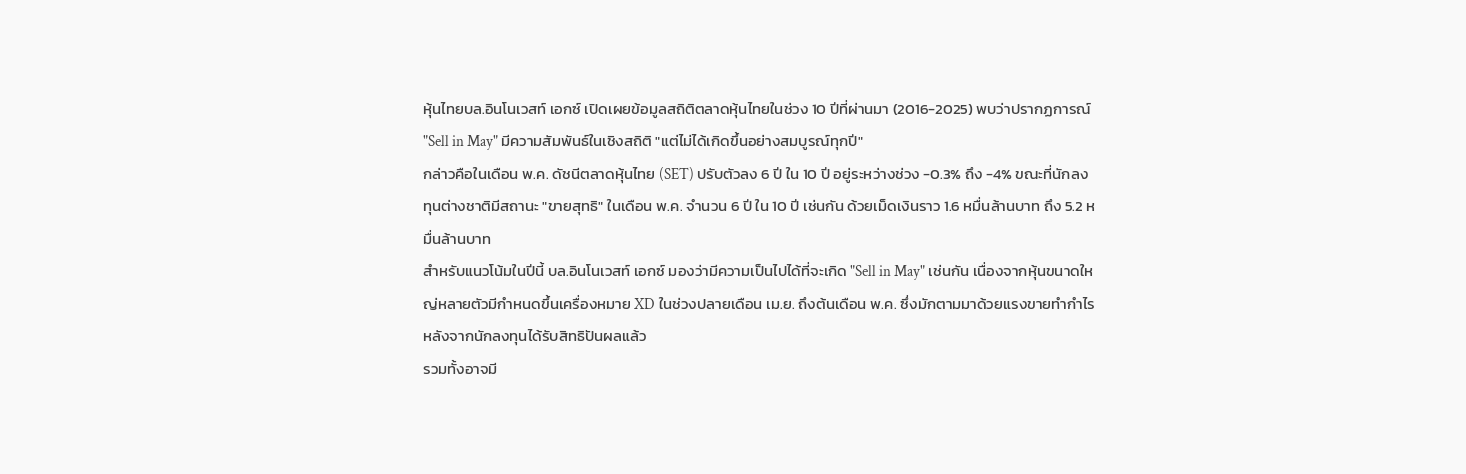หุ้นไทยบล.อินโนเวสท์ เอกซ์ เปิดเผยข้อมูลสถิติตลาดหุ้นไทยในช่วง 10 ปีที่ผ่านมา (2016-2025) พบว่าปรากฏการณ์ "Sell in May" มีความสัมพันธ์ในเชิงสถิติ "แต่ไม่ได้เกิดขึ้นอย่างสมบูรณ์ทุกปี"
กล่าวคือในเดือน พ.ค. ดัชนีตลาดหุ้นไทย (SET) ปรับตัวลง 6 ปี ใน 10 ปี อยู่ระหว่างช่วง -0.3% ถึง -4% ขณะที่นักลงทุนต่างชาติมีสถานะ "ขายสุทธิ" ในเดือน พ.ค. จำนวน 6 ปี ใน 10 ปี เช่นกัน ด้วยเม็ดเงินราว 1.6 หมื่นล้านบาท ถึง 5.2 หมื่นล้านบาท
สำหรับแนวโน้มในปีนี้ บล.อินโนเวสท์ เอกซ์ มองว่ามีความเป็นไปได้ที่จะเกิด "Sell in May" เช่นกัน เนื่องจากหุ้นขนาดใหญ่หลายตัวมีกำหนดขึ้นเครื่องหมาย XD ในช่วงปลายเดือน เม.ย. ถึงต้นเดือน พ.ค. ซึ่งมักตามมาด้วยแรงขายทำกำไรหลังจากนักลงทุนได้รับสิทธิปันผลแล้ว
รวมทั้งอาจมี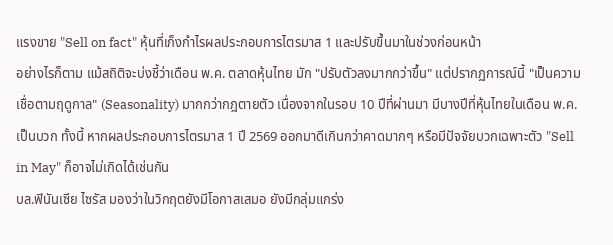แรงขาย "Sell on fact" หุ้นที่เก็งกำไรผลประกอบการไตรมาส 1 และปรับขึ้นมาในช่วงก่อนหน้า
อย่างไรก็ตาม แม้สถิติจะบ่งชี้ว่าเดือน พ.ค. ตลาดหุ้นไทย มัก "ปรับตัวลงมากกว่าขึ้น" แต่ปรากฏการณ์นี้ "เป็นความเชื่อตามฤดูกาล" (Seasonality) มากกว่ากฎตายตัว เนื่องจากในรอบ 10 ปีที่ผ่านมา มีบางปีที่หุ้นไทยในเดือน พ.ค. เป็นบวก ทั้งนี้ หากผลประกอบการไตรมาส 1 ปี 2569 ออกมาดีเกินกว่าคาดมากๆ หรือมีปัจจัยบวกเฉพาะตัว "Sell in May" ก็อาจไม่เกิดได้เช่นกัน
บล.ฟินันเซีย ไซรัส มองว่าในวิกฤตยังมีโอกาสเสมอ ยังมีกลุ่มแกร่ง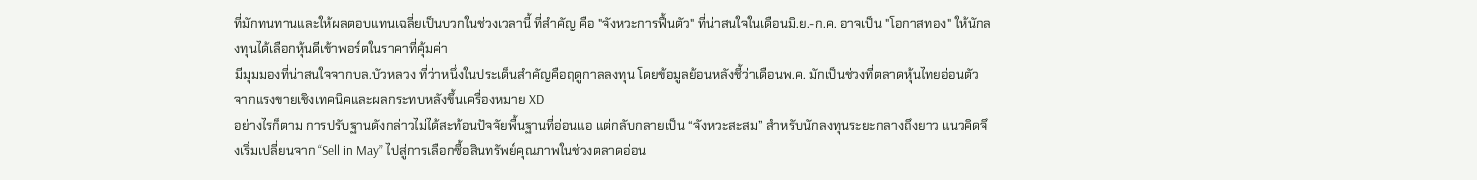ที่มักทนทานและให้ผลตอบแทนเฉลี่ยเป็นบวกในช่วงเวลานี้ ที่สำคัญ คือ "จังหวะการฟื้นตัว" ที่น่าสนใจในเดือนมิ.ย.-ก.ค. อาจเป็น "โอกาสทอง" ให้นักลงทุนได้เลือกหุ้นดีเข้าพอร์ตในราคาที่คุ้มค่า
มีมุมมองที่น่าสนใจจากบล.บัวหลวง ที่ว่าหนึ่งในประเด็นสำคัญคือฤดูกาลลงทุน โดยข้อมูลย้อนหลังชี้ว่าเดือนพ.ค. มักเป็นช่วงที่ตลาดหุ้นไทยอ่อนตัว จากแรงขายเชิงเทคนิคและผลกระทบหลังขึ้นเครื่องหมาย XD
อย่างไรก็ตาม การปรับฐานดังกล่าวไม่ได้สะท้อนปัจจัยพื้นฐานที่อ่อนแอ แต่กลับกลายเป็น “จังหวะสะสม” สำหรับนักลงทุนระยะกลางถึงยาว แนวคิดจึงเริ่มเปลี่ยนจาก “Sell in May” ไปสู่การเลือกซื้อสินทรัพย์คุณภาพในช่วงตลาดอ่อน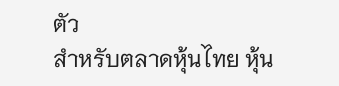ตัว
สำหรับตลาดหุ้นไทย หุ้น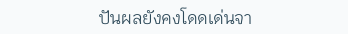ปันผลยังคงโดดเด่นจา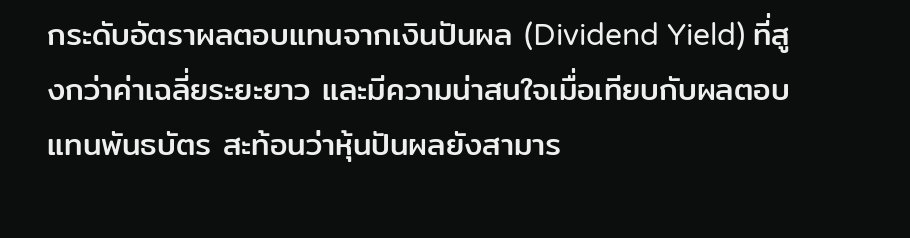กระดับอัตราผลตอบแทนจากเงินปันผล (Dividend Yield) ที่สูงกว่าค่าเฉลี่ยระยะยาว และมีความน่าสนใจเมื่อเทียบกับผลตอบแทนพันธบัตร สะท้อนว่าหุ้นปันผลยังสามาร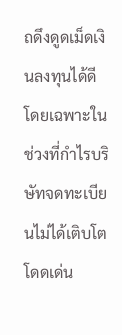ถดึงดูดเม็ดเงินลงทุนได้ดี โดยเฉพาะในช่วงที่กำไรบริษัทจดทะเบียนไม่ได้เติบโตโดดเด่น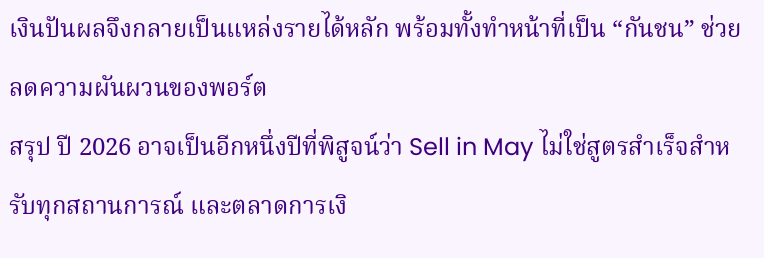เงินปันผลจึงกลายเป็นแหล่งรายได้หลัก พร้อมทั้งทำหน้าที่เป็น “กันชน” ช่วยลดความผันผวนของพอร์ต
สรุป ปี 2026 อาจเป็นอีกหนึ่งปีที่พิสูจน์ว่า Sell in May ไม่ใช่สูตรสำเร็จสำหรับทุกสถานการณ์ และตลาดการเงิ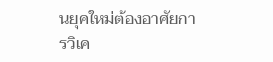นยุคใหม่ต้องอาศัยการวิเค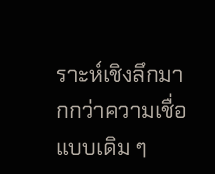ราะห์เชิงลึกมากกว่าความเชื่อแบบเดิม ๆ